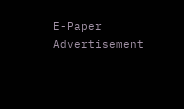E-Paper
Advertisement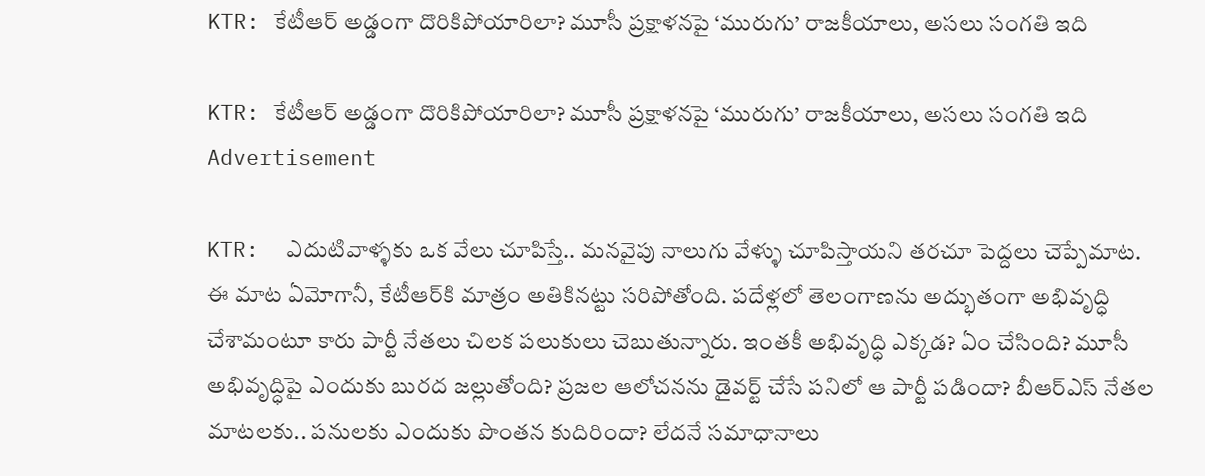KTR: కేటీఆర్ అడ్డంగా దొరికిపోయారిలా? మూసీ ప్రక్షాళనపై ‘మురుగు’ రాజకీయాలు, అసలు సంగతి ఇది

KTR: కేటీఆర్ అడ్డంగా దొరికిపోయారిలా? మూసీ ప్రక్షాళనపై ‘మురుగు’ రాజకీయాలు, అసలు సంగతి ఇది
Advertisement

KTR:  ఎదుటివాళ్ళకు ఒక వేలు చూపిస్తే.. మనవైపు నాలుగు వేళ్ళు చూపిస్తాయని తరచూ పెద్దలు చెప్పేమాట. ఈ మాట ఏమోగానీ, కేటీఆర్‌కి మాత్రం అతికినట్టు సరిపోతోంది. పదేళ్లలో తెలంగాణను అద్భుతంగా అభివృద్ధి చేశామంటూ కారు పార్టీ నేతలు చిలక పలుకులు చెబుతున్నారు. ఇంతకీ అభివృద్ధి ఎక్కడ? ఏం చేసింది? మూసీ అభివృద్ధిపై ఎందుకు బురద జల్లుతోంది? ప్రజల ఆలోచనను డైవర్ట్ చేసే పనిలో ఆ పార్టీ పడిందా? బీఆర్ఎస్ నేతల మాటలకు.. పనులకు ఎందుకు పొంతన కుదిరిందా? లేదనే సమాధానాలు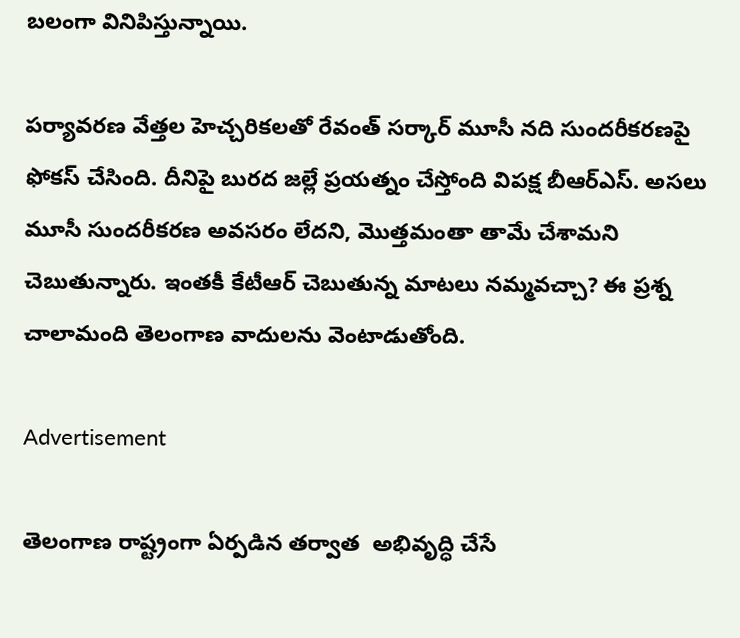బలంగా వినిపిస్తున్నాయి.

పర్యావరణ వేత్తల హెచ్చరికలతో రేవంత్ సర్కార్ మూసీ నది సుందరీకరణపై ఫోకస్ చేసింది. దీనిపై బురద జల్లే ప్రయత్నం చేస్తోంది విపక్ష బీఆర్ఎస్. అసలు మూసీ సుందరీకరణ అవసరం లేదని, మొత్తమంతా తామే చేశామని చెబుతున్నారు. ఇంతకీ కేటీఆర్ చెబుతున్న మాటలు నమ్మవచ్చా? ఈ ప్రశ్న చాలామంది తెలంగాణ వాదులను వెంటాడుతోంది.

Advertisement

తెలంగాణ రాష్ట్రంగా ఏర్పడిన తర్వాత  అభివృద్ధి చేసే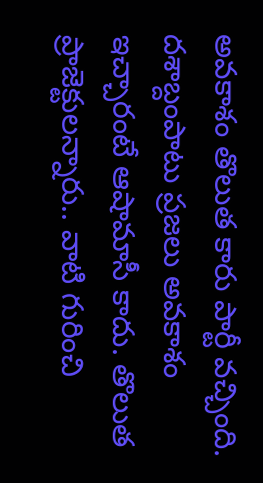అవకాశం తొలుత కారు పార్టీ వచ్చింది. దశాబ్దంపాటు ప్రజలు అవకాశం ఇచ్చారంటే ఆషామాసీ కాదు. తొలుత ప్రాజెక్టులన్నారు.. వాటి గురించి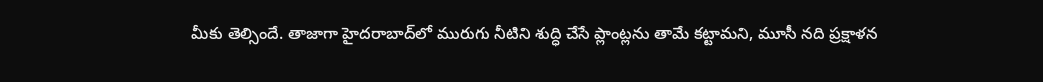మీకు తెల్సిందే. తాజాగా హైదరాబాద్‌లో మురుగు నీటిని శుద్ధి చేసే ప్లాంట్లను తామే కట్టామని, మూసీ నది ప్రక్షాళన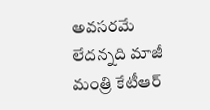అవసరమే లేదన్నది మాజీ మంత్రి కేటీఆర్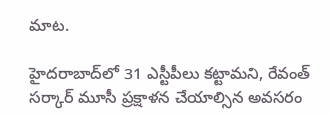మాట.

హైదరాబాద్‌లో 31 ఎస్టీపీలు కట్టామని, రేవంత్ సర్కార్ మూసీ ప్రక్షాళన చేయాల్సిన అవసరం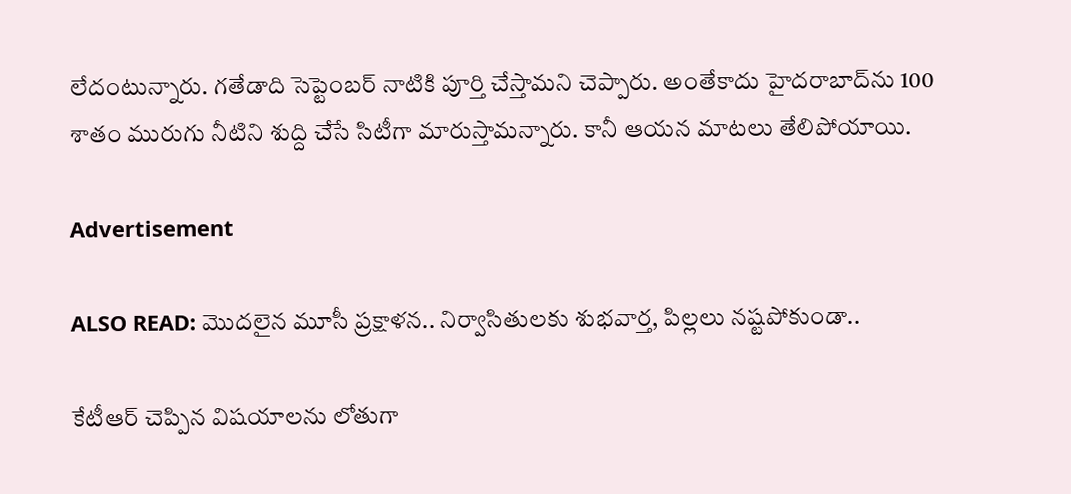లేదంటున్నారు. గతేడాది సెప్టెంబర్ నాటికి పూర్తి చేస్తామని చెప్పారు. అంతేకాదు హైదరాబాద్‌ను 100 శాతం మురుగు నీటిని శుద్ది చేసే సిటీగా మారుస్తామన్నారు. కానీ ఆయన మాటలు తేలిపోయాయి.

Advertisement

ALSO READ: మొదలైన మూసీ ప్రక్షాళన.. నిర్వాసితులకు శుభవార్త, పిల్లలు నష్టపోకుండా..

కేటీఆర్ చెప్పిన విషయాలను లోతుగా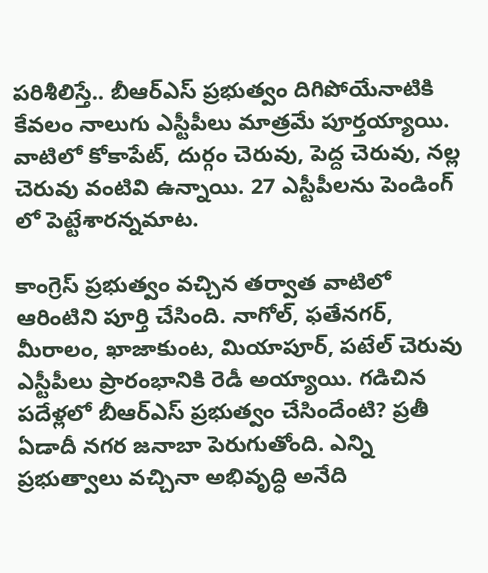పరిశీలిస్తే.. బీఆర్ఎస్ ప్రభుత్వం దిగిపోయేనాటికి కేవలం నాలుగు ఎస్టీపీలు మాత్రమే పూర్తయ్యాయి. వాటిలో కోకాపేట్, దుర్గం చెరువు, పెద్ద చెరువు, నల్ల చెరువు వంటివి ఉన్నాయి. 27 ఎస్టీపీలను పెండింగ్ లో పెట్టేశారన్నమాట.

కాంగ్రెస్ ప్రభుత్వం వచ్చిన తర్వాత వాటిలో ఆరింటిని పూర్తి చేసింది. నాగోల్, ఫతేనగర్, మీరాలం, ఖాజాకుంట, మియాపూర్, పటేల్ చెరువు ఎస్టీపీలు ప్రారంభానికి రెడీ అయ్యాయి. గడిచిన పదేళ్లలో బీఆర్ఎస్ ప్రభుత్వం చేసిందేంటి? ప్రతీ ఏడాదీ నగర జనాబా పెరుగుతోంది. ఎన్ని ప్రభుత్వాలు వచ్చినా అభివృద్ధి అనేది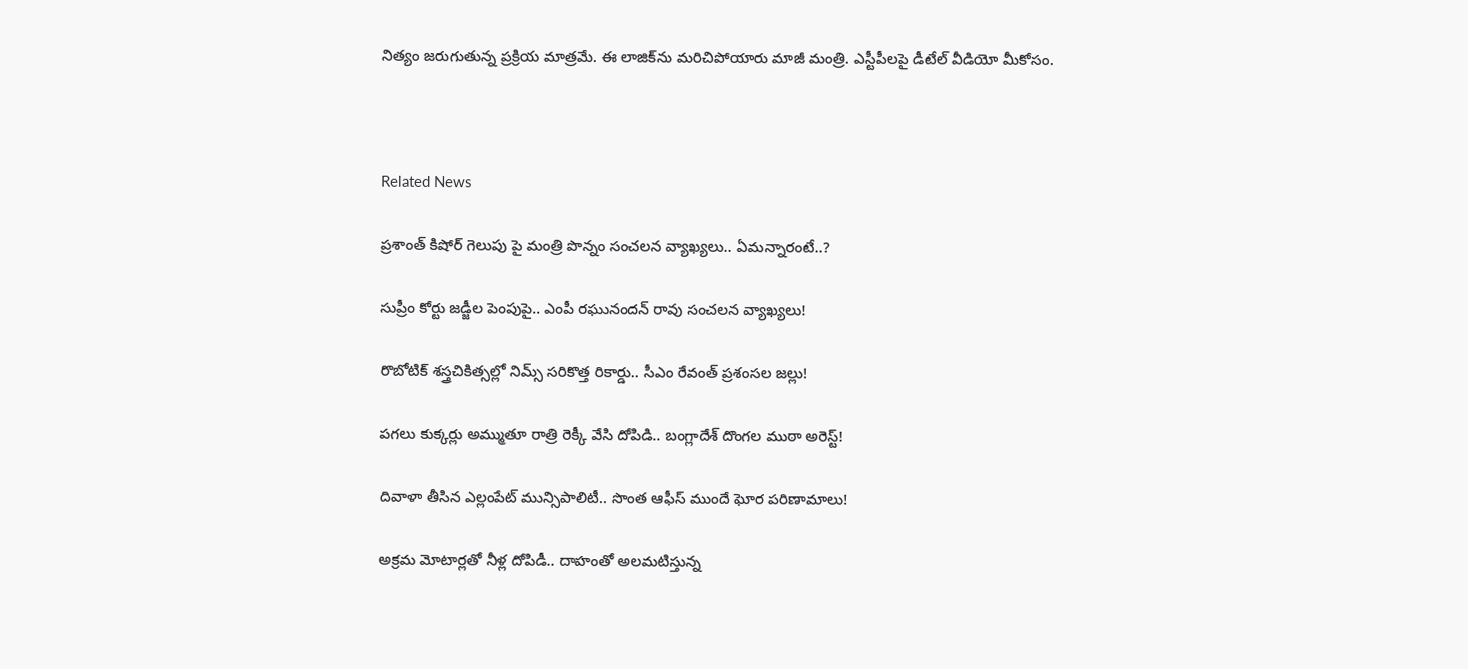నిత్యం జరుగుతున్న ప్రక్రియ మాత్రమే. ఈ లాజిక్‌ను మరిచిపోయారు మాజీ మంత్రి. ఎస్టీపీలపై డీటేల్ వీడియో మీకోసం.



Related News

ప్రశాంత్ కిషోర్ గెలుపు పై మంత్రి పొన్నం సంచలన వ్యాఖ్యలు.. ఏమన్నారంటే..?

సుప్రీం కోర్టు జడ్జీల పెంపుపై.. ఎంపీ రఘునందన్ రావు సంచలన వ్యాఖ్యలు!

రొబోటిక్ శస్త్రచికిత్సల్లో నిమ్స్ సరికొత్త రికార్డు.. సీఎం రేవంత్ ప్రశంసల జల్లు!

పగలు కుక్కర్లు అమ్ముతూ రాత్రి రెక్కీ వేసి దోపిడి.. బంగ్లాదేశ్ దొంగల ముఠా అరెస్ట్!

దివాళా తీసిన ఎల్లంపేట్ మున్సిపాలిటీ.. సొంత ఆఫీస్ ముందే ఘోర పరిణామాలు!

అక్రమ మోటార్లతో నీళ్ల దోపిడీ.. దాహంతో అలమటిస్తున్న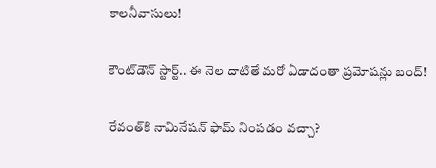కాలనీవాసులు!

కౌంట్‌డౌన్ స్టార్ట్.. ఈ నెల దాటితే మరో ఏడాదంతా ప్రమోషన్లు బంద్!

రేవంత్‌కి నామినేషన్ ఫామ్ నింపడం వచ్చా?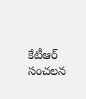కేటీఆర్ సంచలన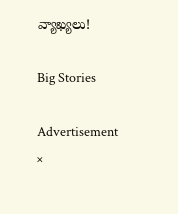వ్యాఖ్యలు!

Big Stories

Advertisement
×